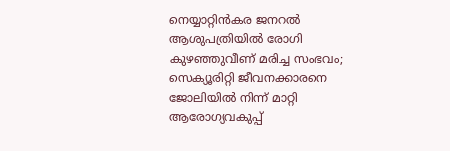നെയ്യാറ്റിൻകര ജനറൽ ആശുപത്രിയിൽ രോഗി കുഴഞ്ഞുവീണ് മരിച്ച സംഭവം; സെക്യൂരിറ്റി ജീവനക്കാരനെ ജോലിയിൽ നിന്ന് മാറ്റി ആരോഗ്യവകുപ്പ്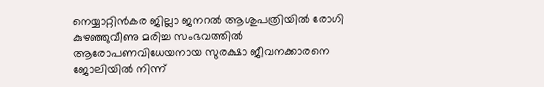നെയ്യാറ്റിൻകര ജില്ലാ ജനറൽ ആശുപത്രിയിൽ രോഗി കുഴഞ്ഞുവീണു മരിച്ച സംഭവത്തിൽ ആരോപണവിധേയനായ സുരക്ഷാ ജീവനക്കാരനെ ജോലിയിൽ നിന്ന്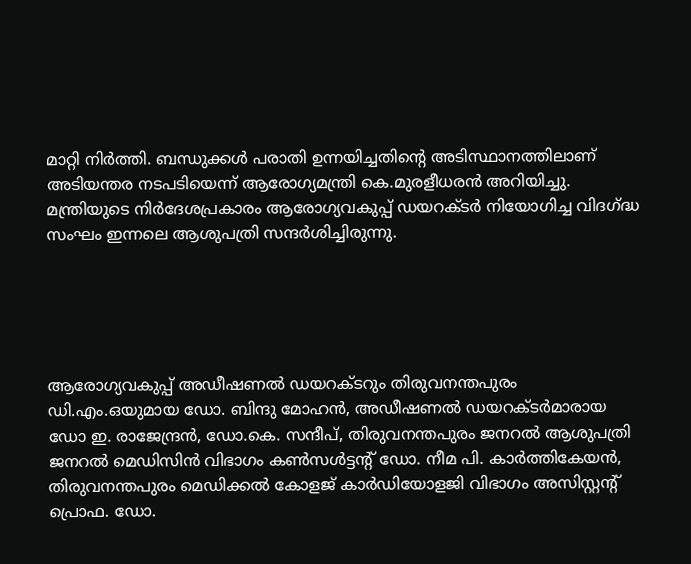മാറ്റി നിർത്തി. ബന്ധുക്കൾ പരാതി ഉന്നയിച്ചതിന്റെ അടിസ്ഥാനത്തിലാണ് അടിയന്തര നടപടിയെന്ന് ആരോഗ്യമന്ത്രി കെ.മുരളീധരൻ അറിയിച്ചു. മന്ത്രിയുടെ നിർദേശപ്രകാരം ആരോഗ്യവകുപ്പ് ഡയറക്ടർ നിയോഗിച്ച വിദഗ്ദ്ധ സംഘം ഇന്നലെ ആശുപത്രി സന്ദർശിച്ചിരുന്നു.





ആരോഗ്യവകുപ്പ് അഡീഷണൽ ഡയറക്ടറും തിരുവനന്തപുരം ഡി.എം.ഒയുമായ ഡോ. ബിന്ദു മോഹൻ, അഡീഷണൽ ഡയറക്ടർമാരായ ഡോ ഇ. രാജേന്ദ്രൻ, ഡോ.കെ. സന്ദീപ്, തിരുവനന്തപുരം ജനറൽ ആശുപത്രി ജനറൽ മെഡിസിൻ വിഭാഗം കൺസൾട്ടന്റ് ഡോ. നീമ പി. കാർത്തികേയൻ, തിരുവനന്തപുരം മെഡിക്കൽ കോളജ് കാർഡിയോളജി വിഭാഗം അസിസ്റ്റന്റ് പ്രൊഫ. ഡോ.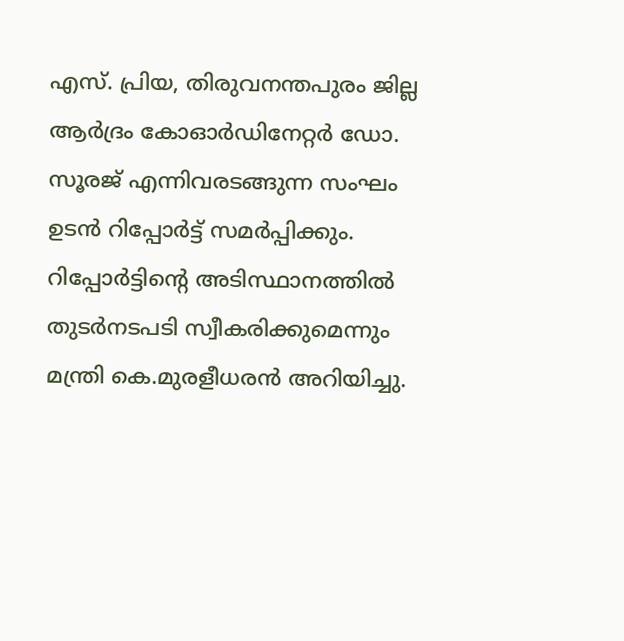എസ്. പ്രിയ, തിരുവനന്തപുരം ജില്ല ആർദ്രം കോഓർഡിനേറ്റർ ഡോ. സൂരജ് എന്നിവരടങ്ങുന്ന സംഘം ഉടൻ റിപ്പോർട്ട് സമർപ്പിക്കും. റിപ്പോർട്ടിന്റെ അടിസ്ഥാനത്തിൽ തുടർനടപടി സ്വീകരിക്കുമെന്നും മന്ത്രി കെ.മുരളീധരൻ അറിയിച്ചു.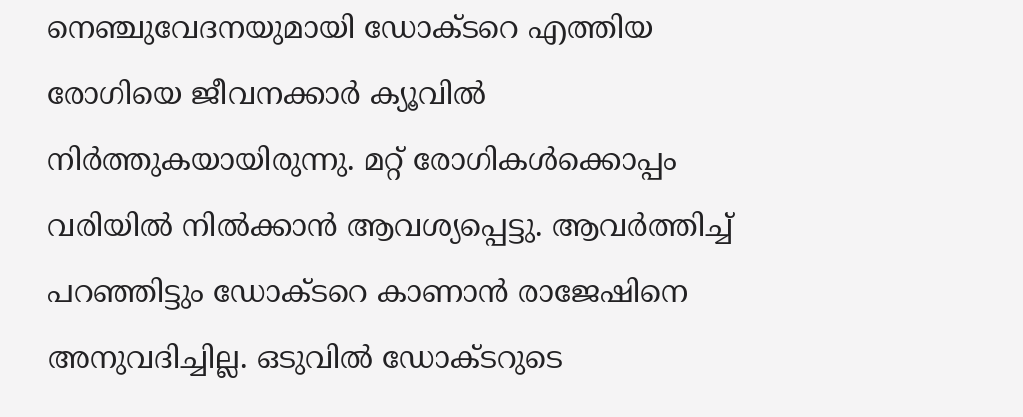നെഞ്ചുവേദനയുമായി ഡോക്ടറെ എത്തിയ രോഗിയെ ജീവനക്കാർ ക്യൂവിൽ നിർത്തുകയായിരുന്നു. മറ്റ് രോഗികൾക്കൊപ്പം വരിയിൽ നിൽക്കാൻ ആവശ്യപ്പെട്ടു. ആവർത്തിച്ച് പറഞ്ഞിട്ടും ഡോക്ടറെ കാണാൻ രാജേഷിനെ അനുവദിച്ചില്ല. ഒടുവിൽ ഡോക്ടറുടെ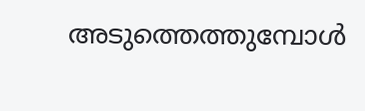അടുത്തെത്തുമ്പോൾ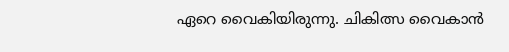ഏറെ വൈകിയിരുന്നു. ചികിത്സ വൈകാൻ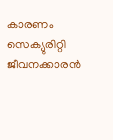കാരണം സെക്യുരിറ്റി ജീവനക്കാരൻ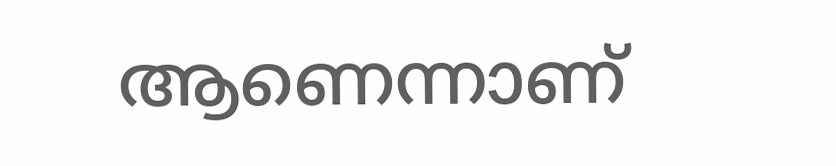ആണെന്നാണ്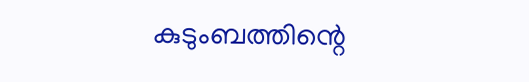കുടുംബത്തിന്റെ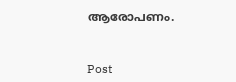ആരോപണം.



Post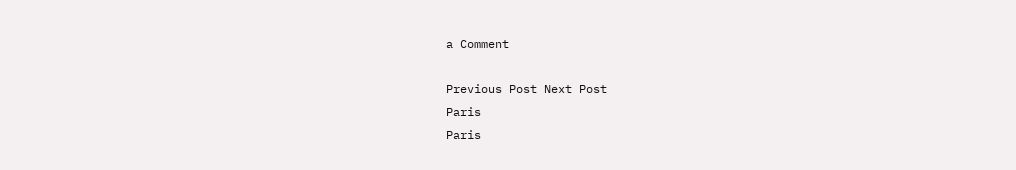a Comment

Previous Post Next Post
Paris
Paris